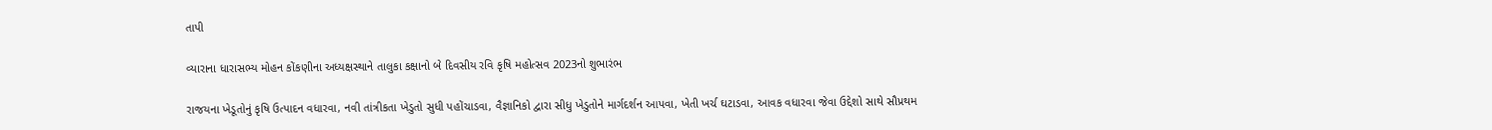તાપી

વ્યારાના ધારાસભ્ય મોહન કોંકણીના અધ્યક્ષસ્થાને તાલુકા કક્ષાનો બે દિવસીય રવિ કૃષિ મહોત્સવ 2023નો શુભારંભ

રાજયના ખેડૂતોનું કૃષિ ઉત્પાદન વધારવા, નવી તાંત્રીકતા ખેડુતો સુધી પહોંચાડવા, વૈજ્ઞાનિકો દ્વારા સીધુ ખેડુતોને માર્ગદર્શન આપવા, ખેતી ખર્ચ ઘટાડવા, આવક વધારવા જેવા ઉદ્દેશો સાથે સૌપ્રથમ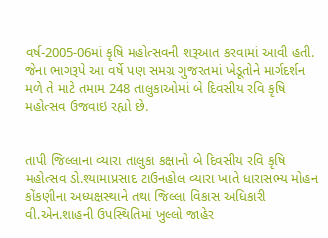વર્ષ-2005-06માં કૃષિ મહોત્સવની શરૂઆત કરવામાં આવી હતી. જેના ભાગરૂપે આ વર્ષે પણ સમગ્ર ગુજરતમાં ખેડૂતોને માર્ગદર્શન મળે તે માટે તમામ 248 તાલુકાઓમાં બે દિવસીય રવિ કૃષિ મહોત્સવ ઉજવાઇ રહ્યો છે.


તાપી જિલ્લાના વ્યારા તાલુકા કક્ષાનો બે દિવસીય રવિ કૃષિ મહોત્સવ ડો.શ્યામાપ્રસાદ ટાઉનહોલ વ્યારા ખાતે ધારાસભ્ય મોહન કોંકણીના અધ્યક્ષસ્થાને તથા જિલ્લા વિકાસ અધિકારી વી.એન.શાહની ઉપસ્થિતિમાં ખુલ્લો જાહેર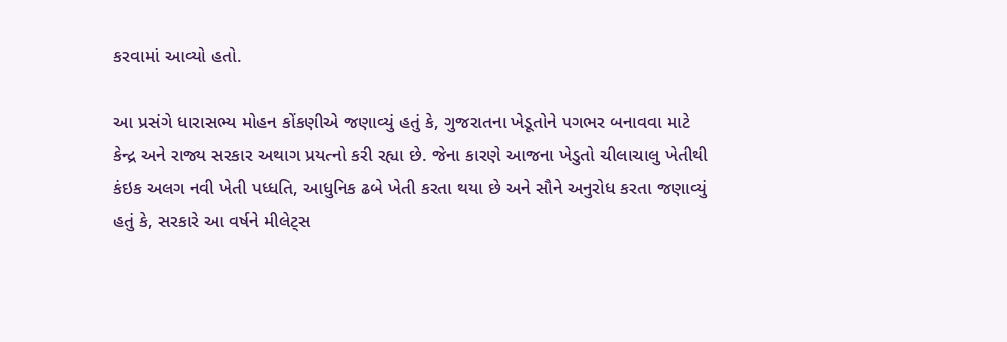કરવામાં આવ્યો હતો.

આ પ્રસંગે ધારાસભ્ય મોહન કોંકણીએ જણાવ્યું હતું કે, ગુજરાતના ખેડૂતોને પગભર બનાવવા માટે કેન્દ્ર અને રાજ્ય સરકાર અથાગ પ્રયત્નો કરી રહ્યા છે. જેના કારણે આજના ખેડુતો ચીલાચાલુ ખેતીથી કંઇક અલગ નવી ખેતી પધ્ધતિ, આધુનિક ઢબે ખેતી કરતા થયા છે અને સૌને અનુરોધ કરતા જણાવ્યું હતું કે, સરકારે આ વર્ષને મીલેટ્સ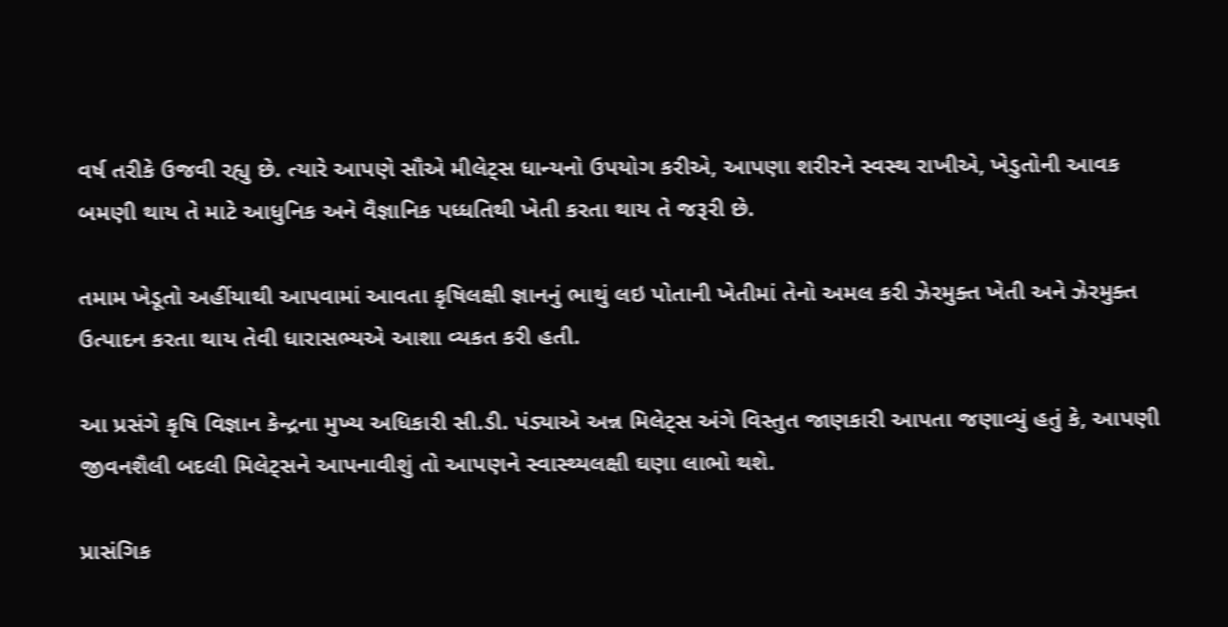વર્ષ તરીકે ઉજવી રહ્યુ છે. ત્યારે આપણે સૌએ મીલેટ્સ ધાન્યનો ઉપયોગ કરીએ, આપણા શરીરને સ્વસ્થ રાખીએ, ખેડુતોની આવક બમણી થાય તે માટે આધુનિક અને વૈજ્ઞાનિક પધ્ધતિથી ખેતી કરતા થાય તે જરૂરી છે.

તમામ ખેડૂતો અહીંયાથી આપવામાં આવતા કૃષિલક્ષી જ્ઞાનનું ભાથું લઇ પોતાની ખેતીમાં તેનો અમલ કરી ઝેરમુક્ત ખેતી અને ઝેરમુક્ત ઉત્પાદન કરતા થાય તેવી ધારાસભ્યએ આશા વ્યકત કરી હતી.

આ પ્રસંગે કૃષિ વિજ્ઞાન કેન્દ્રના મુખ્ય અધિકારી સી.ડી. પંડ્યાએ અન્ન મિલેટ્સ અંગે વિસ્તુત જાણકારી આપતા જણાવ્યું હતું કે, આપણી જીવનશૈલી બદલી મિલેટ્સને આપનાવીશું તો આપણને સ્વાસ્થ્યલક્ષી ઘણા લાભો થશે.

પ્રાસંગિક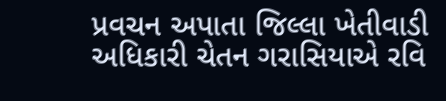પ્રવચન અપાતા જિલ્લા ખેતીવાડી અધિકારી ચેતન ગરાસિયાએ રવિ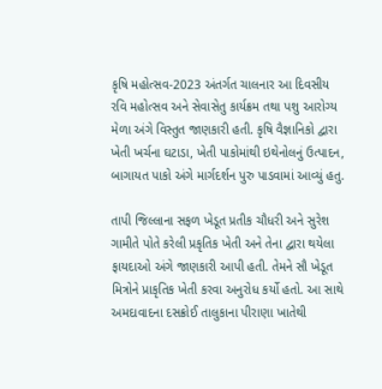કૃષિ મહોત્સવ-2023 અંતર્ગત ચાલનાર આ દિવસીય રવિ મહોત્સવ અને સેવાસેતુ કાર્યક્રમ તથા પશુ આરોગ્ય મેળા અંગે વિસ્તુત જાણકારી હતી. કૃષિ વૈજ્ઞાનિકો દ્વારા ખેતી ખર્ચના ઘટાડા, ખેતી પાકોમાંથી ઇથેનોલનું ઉત્પાદન, બાગાયત પાકો અંગે માર્ગદર્શન પુરુ પાડવામાં આવ્યું હતુ.

તાપી જિલ્લાના સફળ ખેડૂત પ્રતીક ચૌધરી અને સુરેશ ગામીતે પોતે કરેલી પ્રકૃતિક ખેતી અને તેના દ્વારા થયેલા ફાયદાઓ અંગે જાણકારી આપી હતી. તેમને સૌ ખેડૂત મિત્રોને પ્રાકૃતિક ખેતી કરવા અનુરોધ કર્યો હતો. આ સાથે અમદાવાદના દસક્રોઈ તાલુકાના પીરાણા ખાતેથી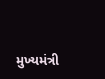મુખ્યમંત્રી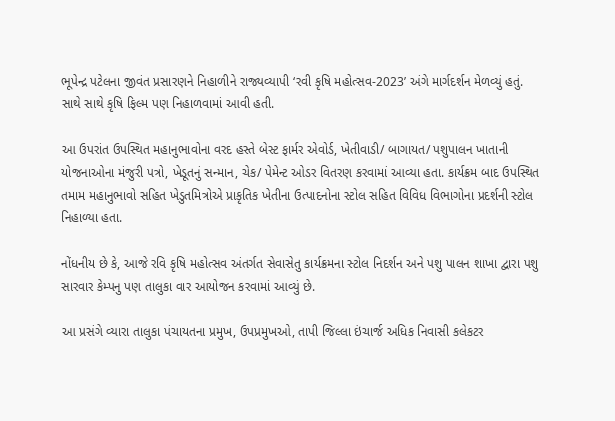ભૂપેન્દ્ર પટેલના જીવંત પ્રસારણને નિહાળીને રાજ્યવ્યાપી ‘રવી કૃષિ મહોત્સવ-2023’ અંગે માર્ગદર્શન મેળવ્યું હતું. સાથે સાથે કૃષિ ફિલ્મ પણ નિહાળવામાં આવી હતી.

આ ઉપરાંત ઉપસ્થિત મહાનુભાવોના વરદ હસ્તે બેસ્ટ ફાર્મર એવોર્ડ, ખેતીવાડી/ બાગાયત/ પશુપાલન ખાતાની યોજનાઓના મંજુરી પત્રો, ખેડૂતનું સન્માન, ચેક/ પેમેન્ટ ઓડર વિતરણ કરવામાં આવ્યા હતા. કાર્યક્રમ બાદ ઉપસ્થિત તમામ મહાનુભાવો સહિત ખેડુતમિત્રોએ પ્રાકૃતિક ખેતીના ઉત્પાદનોના સ્ટોલ સહિત વિવિધ વિભાગોના પ્રદર્શની સ્ટોલ નિહાળ્યા હતા.

નોંધનીય છે કે, આજે રવિ કૃષિ મહોત્સવ અંતર્ગત સેવાસેતુ કાર્યક્રમના સ્ટોલ નિદર્શન અને પશુ પાલન શાખા દ્વારા પશુ સારવાર કેમ્પનુ પણ તાલુકા વાર આયોજન કરવામાં આવ્યું છે.

આ પ્રસંગે વ્યારા તાલુકા પંચાયતના પ્રમુખ, ઉપપ્રમુખઓ, તાપી જિલ્લા ઇંચાર્જ અધિક નિવાસી કલેકટર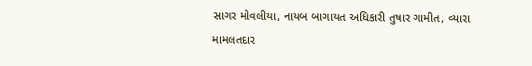સાગર મોવલીયા, નાયબ બાગાયત અધિકારી તુષાર ગામીત, વ્યારા મામલતદાર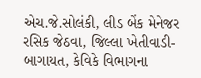એચ.જે.સોલંકી, લીડ બેંક મેનેજર રસિક જેઠવા, જિલ્લા ખેતીવાડી-બાગાયત, કેવિકે વિભાગના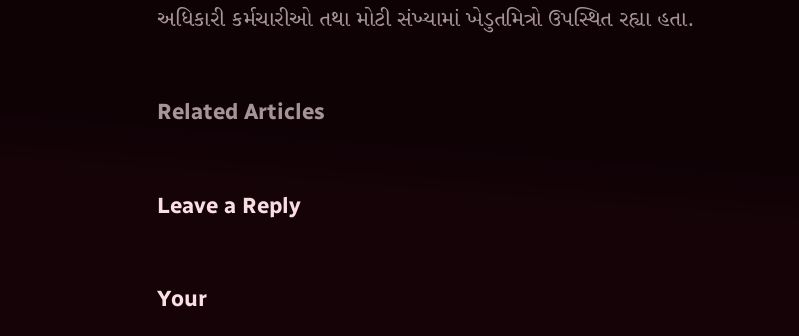અધિકારી કર્મચારીઓ તથા મોટી સંખ્યામાં ખેડુતમિત્રો ઉપસ્થિત રહ્યા હતા.

Related Articles

Leave a Reply

Your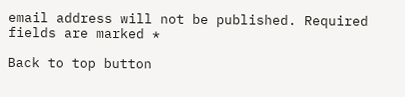email address will not be published. Required fields are marked *

Back to top button